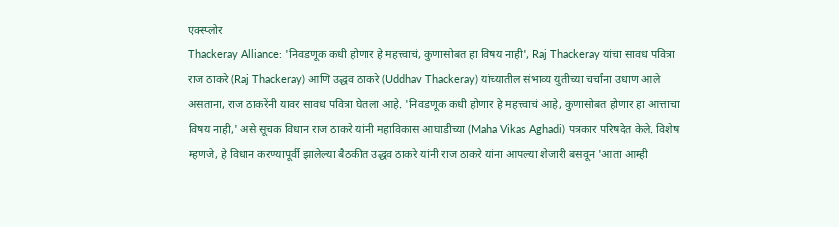एक्स्प्लोर
Thackeray Alliance: 'निवडणूक कधी होणार हे महत्त्वाचं, कुणासोबत हा विषय नाही', Raj Thackeray यांचा सावध पवित्रा
राज ठाकरे (Raj Thackeray) आणि उद्धव ठाकरे (Uddhav Thackeray) यांच्यातील संभाव्य युतीच्या चर्चांना उधाण आले असताना, राज ठाकरेंनी यावर सावध पवित्रा घेतला आहे. 'निवडणूक कधी होणार हे महत्त्वाचं आहे, कुणासोबत होणार हा आत्ताचा विषय नाही,' असे सूचक विधान राज ठाकरे यांनी महाविकास आघाडीच्या (Maha Vikas Aghadi) पत्रकार परिषदेत केले. विशेष म्हणजे, हे विधान करण्यापूर्वी झालेल्या बैठकीत उद्धव ठाकरे यांनी राज ठाकरे यांना आपल्या शेजारी बसवून 'आता आम्ही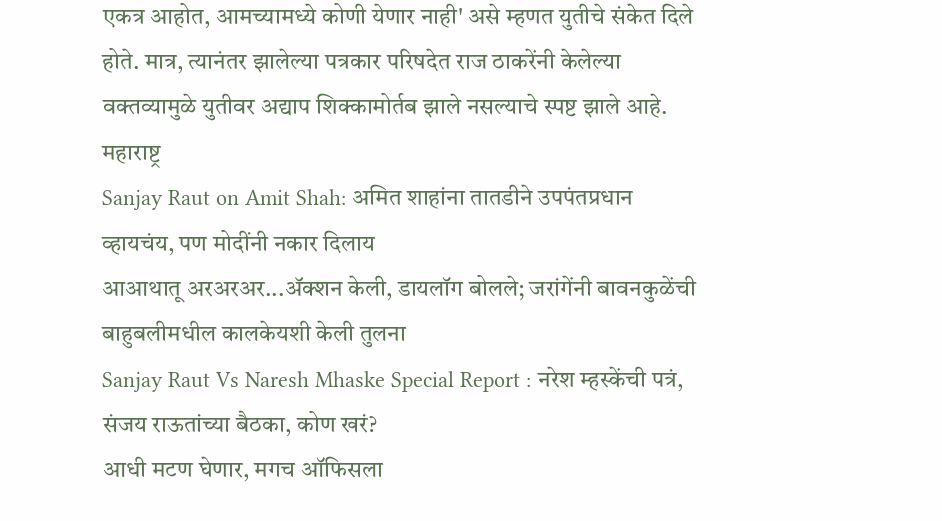एकत्र आहोत, आमच्यामध्ये कोणी येणार नाही' असे म्हणत युतीचे संकेत दिले होते. मात्र, त्यानंतर झालेल्या पत्रकार परिषदेत राज ठाकरेंनी केलेल्या वक्तव्यामुळे युतीवर अद्याप शिक्कामोर्तब झाले नसल्याचे स्पष्ट झाले आहे.
महाराष्ट्र
Sanjay Raut on Amit Shah: अमित शाहांना तातडीने उपपंतप्रधान व्हायचंय, पण मोदींनी नकार दिलाय
आआथातू अरअरअर...ॲक्शन केली, डायलॉग बोलले; जरांगेंनी बावनकुळेंची बाहुबलीमधील कालकेयशी केली तुलना
Sanjay Raut Vs Naresh Mhaske Special Report : नरेश म्हस्केंची पत्रं, संजय राऊतांच्या बैठका, कोण खरं?
आधी मटण घेणार, मगच ऑफिसला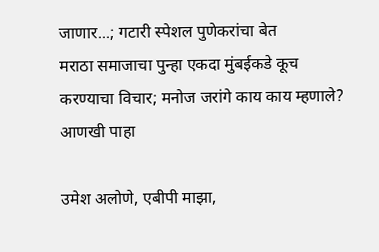जाणार...; गटारी स्पेशल पुणेकरांचा बेत
मराठा समाजाचा पुन्हा एकदा मुंबईकडे कूच करण्याचा विचार; मनोज जरांगे काय काय म्हणाले?
आणखी पाहा

उमेश अलोणे, एबीपी माझा,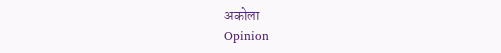अकोला
Opinion